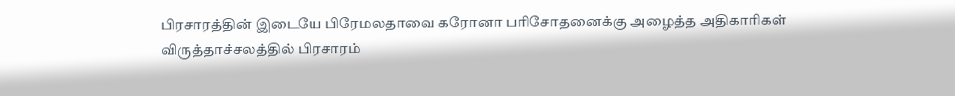பிரசாரத்தின் இடையே பிரேமலதாவை கரோனா பரிசோதனைக்கு அழைத்த அதிகாரிகள்
விருத்தாச்சலத்தில் பிரசாரம்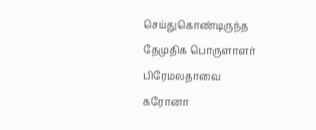செய்துகொண்டிருந்த தேமுதிக பொருளாளர் பிரேமலதாவை கரோனா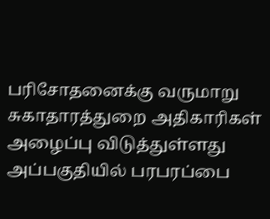பரிசோதனைக்கு வருமாறு சுகாதாரத்துறை அதிகாரிகள் அழைப்பு விடுத்துள்ளது அப்பகுதியில் பரபரப்பை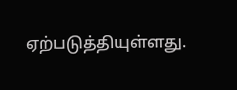ஏற்படுத்தியுள்ளது.